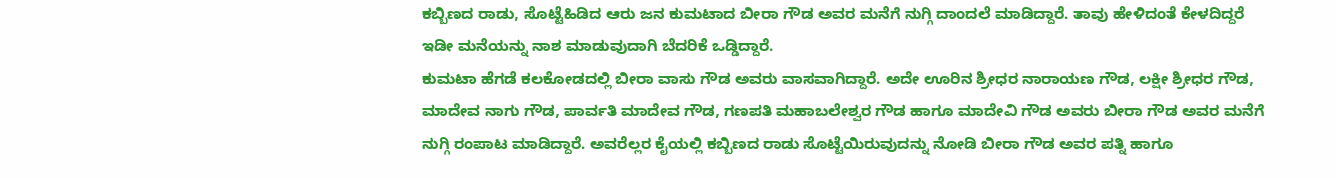ಕಬ್ಬಿಣದ ರಾಡು, ಸೊಟ್ಟೆಹಿಡಿದ ಆರು ಜನ ಕುಮಟಾದ ಬೀರಾ ಗೌಡ ಅವರ ಮನೆಗೆ ನುಗ್ಗಿ ದಾಂದಲೆ ಮಾಡಿದ್ದಾರೆ. ತಾವು ಹೇಳಿದಂತೆ ಕೇಳದಿದ್ದರೆ ಇಡೀ ಮನೆಯನ್ನು ನಾಶ ಮಾಡುವುದಾಗಿ ಬೆದರಿಕೆ ಒಡ್ಡಿದ್ದಾರೆ.
ಕುಮಟಾ ಹೆಗಡೆ ಕಲಕೋಡದಲ್ಲಿ ಬೀರಾ ವಾಸು ಗೌಡ ಅವರು ವಾಸವಾಗಿದ್ದಾರೆ. ಅದೇ ಊರಿನ ಶ್ರೀಧರ ನಾರಾಯಣ ಗೌಡ, ಲಕ್ಷೀ ಶ್ರೀಧರ ಗೌಡ, ಮಾದೇವ ನಾಗು ಗೌಡ, ಪಾರ್ವತಿ ಮಾದೇವ ಗೌಡ, ಗಣಪತಿ ಮಹಾಬಲೇಶ್ವರ ಗೌಡ ಹಾಗೂ ಮಾದೇವಿ ಗೌಡ ಅವರು ಬೀರಾ ಗೌಡ ಅವರ ಮನೆಗೆ ನುಗ್ಗಿ ರಂಪಾಟ ಮಾಡಿದ್ದಾರೆ. ಅವರೆಲ್ಲರ ಕೈಯಲ್ಲಿ ಕಬ್ಬಿಣದ ರಾಡು ಸೊಟ್ಟೆಯಿರುವುದನ್ನು ನೋಡಿ ಬೀರಾ ಗೌಡ ಅವರ ಪತ್ನಿ ಹಾಗೂ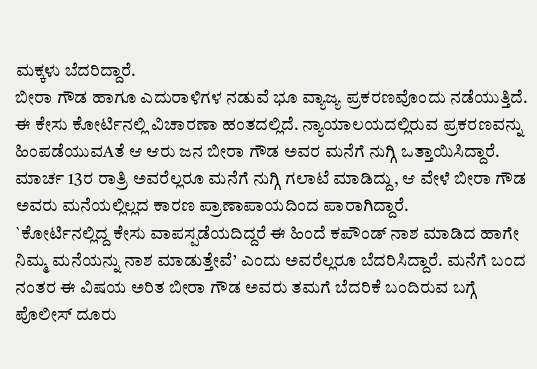ಮಕ್ಕಳು ಬೆದರಿದ್ದಾರೆ.
ಬೀರಾ ಗೌಡ ಹಾಗೂ ಎದುರಾಳಿಗಳ ನಡುವೆ ಭೂ ವ್ಯಾಜ್ಯ ಪ್ರಕರಣವೊಂದು ನಡೆಯುತ್ತಿದೆ. ಈ ಕೇಸು ಕೋರ್ಟಿನಲ್ಲಿ ವಿಚಾರಣಾ ಹಂತದಲ್ಲಿದೆ. ನ್ಯಾಯಾಲಯದಲ್ಲಿರುವ ಪ್ರಕರಣವನ್ನು ಹಿಂಪಡೆಯುವAತೆ ಆ ಆರು ಜನ ಬೀರಾ ಗೌಡ ಅವರ ಮನೆಗೆ ನುಗ್ಗಿ ಒತ್ತಾಯಿಸಿದ್ದಾರೆ. ಮಾರ್ಚ 13ರ ರಾತ್ರಿ ಅವರೆಲ್ಲರೂ ಮನೆಗೆ ನುಗ್ಗಿ ಗಲಾಟೆ ಮಾಡಿದ್ದು, ಆ ವೇಳೆ ಬೀರಾ ಗೌಡ ಅವರು ಮನೆಯಲ್ಲಿಲ್ಲದ ಕಾರಣ ಪ್ರಾಣಾಪಾಯದಿಂದ ಪಾರಾಗಿದ್ದಾರೆ.
`ಕೋರ್ಟಿನಲ್ಲಿದ್ದ ಕೇಸು ವಾಪಸ್ಪಡೆಯದಿದ್ದರೆ ಈ ಹಿಂದೆ ಕಪೌಂಡ್ ನಾಶ ಮಾಡಿದ ಹಾಗೇ ನಿಮ್ಮ ಮನೆಯನ್ನು ನಾಶ ಮಾಡುತ್ತೇವೆ’ ಎಂದು ಅವರೆಲ್ಲರೂ ಬೆದರಿಸಿದ್ದಾರೆ. ಮನೆಗೆ ಬಂದ ನಂತರ ಈ ವಿಷಯ ಅರಿತ ಬೀರಾ ಗೌಡ ಅವರು ತಮಗೆ ಬೆದರಿಕೆ ಬಂದಿರುವ ಬಗ್ಗೆ ಪೊಲೀಸ್ ದೂರು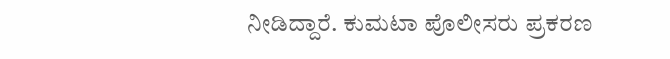ನೀಡಿದ್ದಾರೆ. ಕುಮಟಾ ಪೊಲೀಸರು ಪ್ರಕರಣ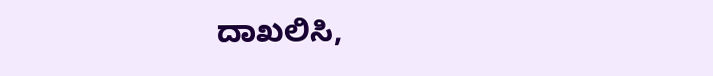ದಾಖಲಿಸಿ,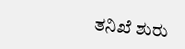ತನಿಖೆ ಶುರು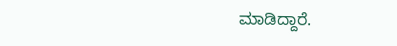ಮಾಡಿದ್ದಾರೆ.